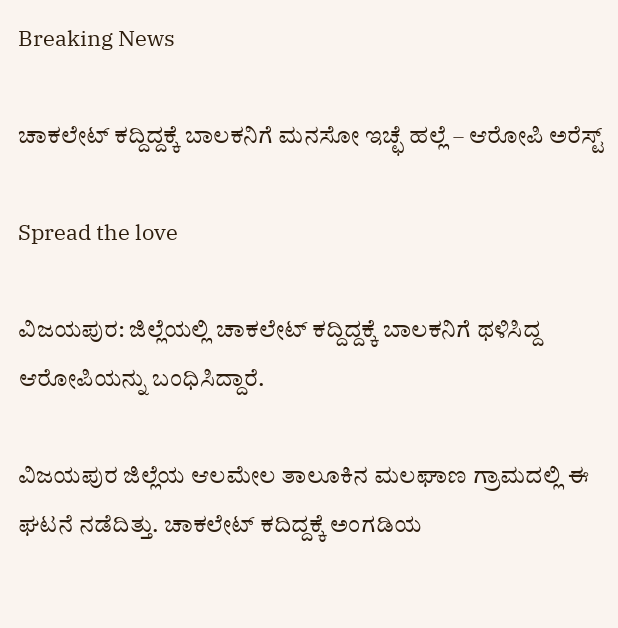Breaking News

ಚಾಕಲೇಟ್ ಕದ್ದಿದ್ದಕ್ಕೆ ಬಾಲಕನಿಗೆ ಮನಸೋ ಇಚ್ಛೆ ಹಲ್ಲೆ – ಆರೋಪಿ ಅರೆಸ್ಟ್‌

Spread the love

ವಿಜಯಪುರ: ಜಿಲ್ಲೆಯಲ್ಲಿ ಚಾಕಲೇಟ್ ಕದ್ದಿದ್ದಕ್ಕೆ ಬಾಲಕನಿಗೆ ಥಳಿಸಿದ್ದ ಆರೋಪಿಯನ್ನು ಬಂಧಿಸಿದ್ದಾರೆ.

ವಿಜಯಪುರ ಜಿಲ್ಲೆಯ ಆಲಮೇಲ ತಾಲೂಕಿನ ಮಲಘಾಣ ಗ್ರಾಮದಲ್ಲಿ ಈ ಘಟನೆ ನಡೆದಿತ್ತು. ಚಾಕಲೇಟ್‌ ಕದಿದ್ದಕ್ಕೆ ಅಂಗಡಿಯ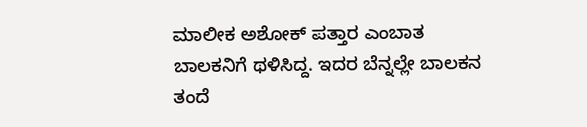ಮಾಲೀಕ ಅಶೋಕ್‌ ಪತ್ತಾರ ಎಂಬಾತ ಬಾಲಕನಿಗೆ ಥಳಿಸಿದ್ದ. ಇದರ ಬೆನ್ನಲ್ಲೇ ಬಾಲಕನ ತಂದೆ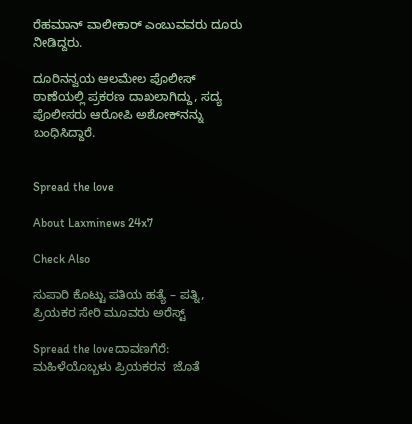ರೆಹಮಾನ್ ವಾಲೀಕಾರ್‌ ಎಂಬುವವರು ದೂರು ನೀಡಿದ್ದರು.

ದೂರಿನನ್ವಯ ಆಲಮೇಲ ಪೊಲೀಸ್ ಠಾಣೆಯಲ್ಲಿ ಪ್ರಕರಣ ದಾಖಲಾಗಿದ್ದು, ಸದ್ಯ ಪೊಲೀಸರು ಆರೋಪಿ ಅಶೋಕ್‌ನನ್ನು ಬಂಧಿಸಿದ್ದಾರೆ.


Spread the love

About Laxminews 24x7

Check Also

ಸುಪಾರಿ ಕೊಟ್ಟು ಪತಿಯ ಹತ್ಯೆ – ಪತ್ನಿ, ಪ್ರಿಯಕರ ಸೇರಿ ಮೂವರು ಅರೆಸ್ಟ್‌

Spread the loveದಾವಣಗೆರೆ: ಮಹಿಳೆಯೊಬ್ಬಳು ಪ್ರಿಯಕರನ  ಜೊತೆ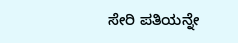ಸೇರಿ ಪತಿಯನ್ನೇ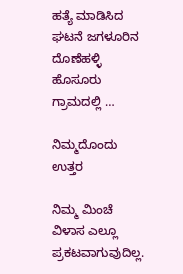ಹತ್ಯೆ ಮಾಡಿಸಿದ ಘಟನೆ ಜಗಳೂರಿನ ದೊಣೆಹಳ್ಳಿ ಹೊಸೂರು ಗ್ರಾಮದಲ್ಲಿ …

ನಿಮ್ಮದೊಂದು ಉತ್ತರ

ನಿಮ್ಮ ಮಿಂಚೆ ವಿಳಾಸ ಎಲ್ಲೂ ಪ್ರಕಟವಾಗುವುದಿಲ್ಲ.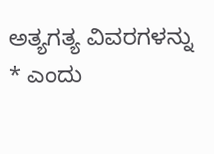ಅತ್ಯಗತ್ಯ ವಿವರಗಳನ್ನು * ಎಂದು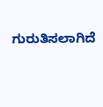ಗುರುತಿಸಲಾಗಿದೆ